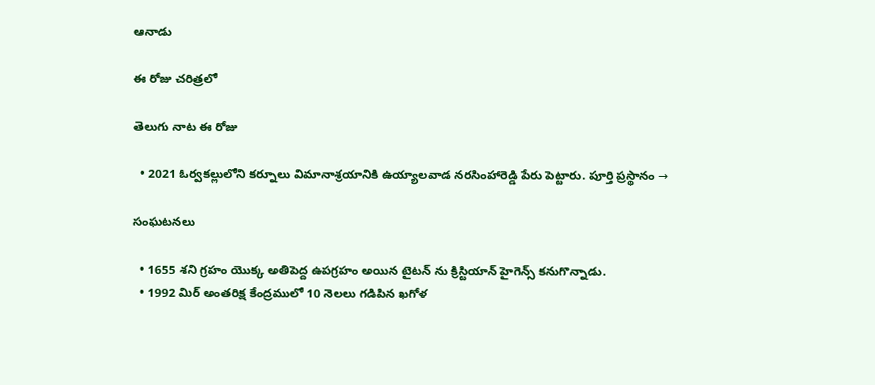ఆనాడు

ఈ రోజు చరిత్రలో

తెలుగు నాట ఈ రోజు

  • 2021 ఓర్వకల్లులోని కర్నూలు విమానాశ్రయానికి ఉయ్యాలవాడ నరసింహారెడ్డి పేరు పెట్టారు. పూర్తి ప్రస్థానం →

సంఘటనలు

  • 1655 శని గ్రహం యొక్క అతిపెద్ద ఉపగ్రహం అయిన టైటన్ ను క్రిస్టియాన్ హైగెన్స్ కనుగొన్నాడు.
  • 1992 మిర్ అంతరిక్ష కేంద్రములో 10 నెలలు గడిపిన ఖగోళ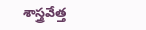శాస్త్రవేత్త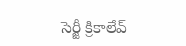సెర్జీ క్రికాలేవ్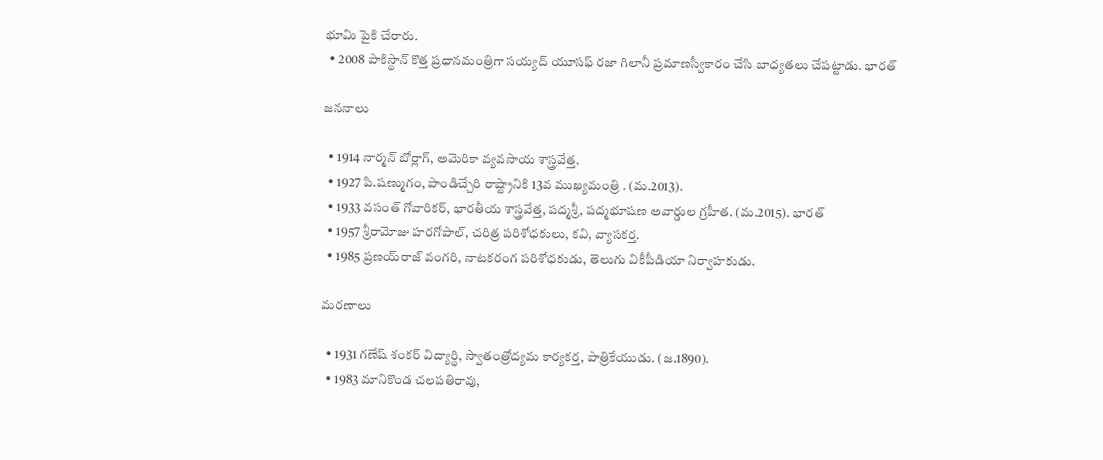భూమి పైకి చేరారు.
  • 2008 పాకిస్థాన్ కొత్త ప్రధానమంత్రిగా సయ్యద్ యూసఫ్ రజా గిలానీ ప్రమాణస్వీకారం చేసి బాధ్యతలు చేపట్టాడు. భారత్

జననాలు

  • 1914 నార్మన్ బోర్లాగ్, అమెరికా వ్యవసాయ శాస్త్రవేత్త.
  • 1927 పి.షణ్ముగం, పాండిచ్చేరి రాష్ట్రానికి 13వ ముఖ్యమంత్రి . (మ.2013).
  • 1933 వసంత్ గోవారికర్, భారతీయ శాస్త్రవేత్త, పద్మశ్రీ, పద్మభూషణ అవార్డుల గ్రహీత. (మ.2015). భారత్
  • 1957 శ్రీరామోజు హరగోపాల్, చరిత్ర పరిశోధకులు, కవి, వ్యాసకర్త.
  • 1985 ప్రణయ్‌రాజ్ వంగరి, నాటకరంగ పరిశోధకుడు, తెలుగు వికీపీడియా నిర్వాహకుడు.

మరణాలు

  • 1931 గణేష్ శంకర్ విద్యార్థి, స్వాతంత్రోద్యమ కార్యకర్త, పాత్రికేయుడు. (జ.1890).
  • 1983 మానికొండ చలపతిరావు,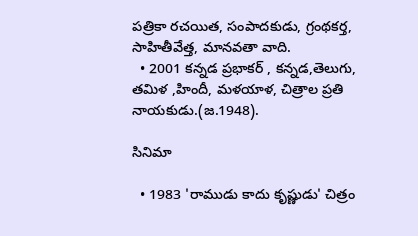పత్రికా రచయిత, సంపాదకుడు, గ్రంథకర్త, సాహితీవేత్త, మానవతా వాది.
  • 2001 కన్నడ ప్రభాకర్ , కన్నడ,తెలుగు, తమిళ ,హిందీ, మళయాళ, చిత్రాల ప్రతి నాయకుడు.(జ.1948).

సినిమా

  • 1983 'రాముడు కాదు కృష్ణుడు' చిత్రం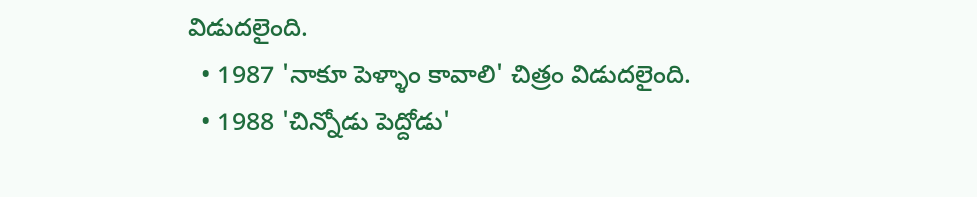విడుదలైంది.
  • 1987 'నాకూ పెళ్ళాం కావాలి' చిత్రం విడుదలైంది.
  • 1988 'చిన్నోడు పెద్దోడు'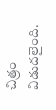చిత్రం విడుదలైంది.